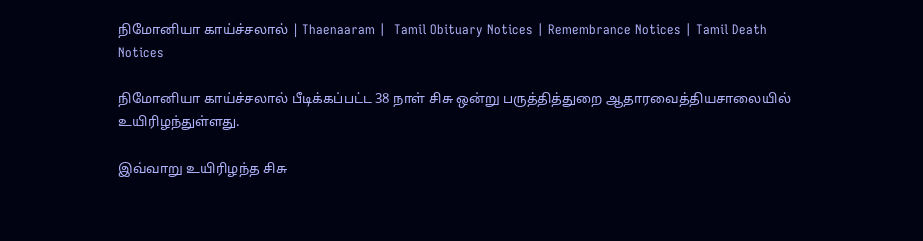நிமோனியா காய்ச்சலால் | Thaenaaram |  Tamil Obituary Notices | Remembrance Notices | Tamil Death Notices

நிமோனியா காய்ச்சலால் பீடிக்கப்பட்ட 38 நாள் சிசு ஒன்று பருத்தித்துறை ஆதாரவைத்தியசாலையில் உயிரிழந்துள்ளது.

இவ்வாறு உயிரிழந்த சிசு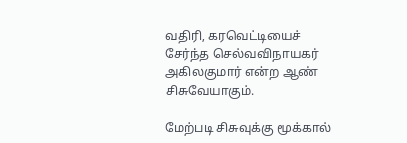வதிரி, கரவெட்டியைச் சேர்ந்த செல்வவிநாயகர் அகிலகுமார் என்ற ஆண் சிசுவேயாகும்.

மேற்படி சிசுவுக்கு மூக்கால்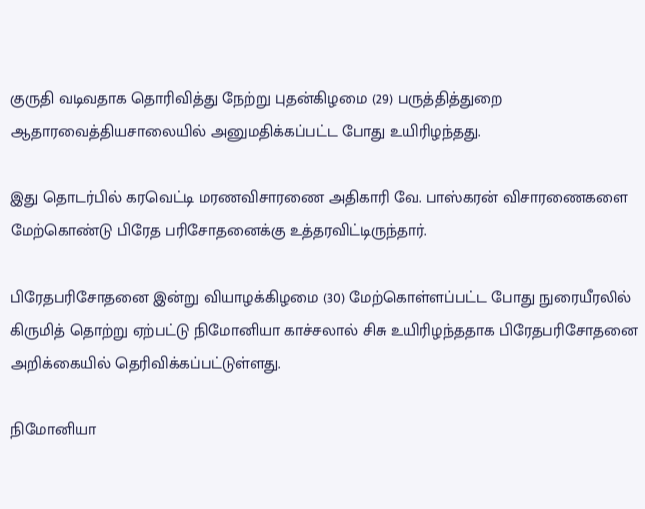குருதி வடிவதாக தொரிவித்து நேற்று புதன்கிழமை (29) பருத்தித்துறை ஆதாரவைத்தியசாலையில் அனுமதிக்கப்பட்ட போது உயிரிழந்தது.

இது தொடர்பில் கரவெட்டி மரணவிசாரணை அதிகாரி வே. பாஸ்கரன் விசாரணைகளை மேற்கொண்டு பிரேத பரிசோதனைக்கு உத்தரவிட்டிருந்தார்.

பிரேதபரிசோதனை இன்று வியாழக்கிழமை (30) மேற்கொள்ளப்பட்ட போது நுரையீரலில் கிருமித் தொற்று ஏற்பட்டு நிமோனியா காச்சலால் சிசு உயிரிழந்ததாக பிரேதபரிசோதனை அறிக்கையில் தெரிவிக்கப்பட்டுள்ளது.

நிமோனியா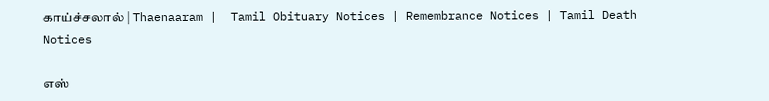காய்ச்சலால் | Thaenaaram |  Tamil Obituary Notices | Remembrance Notices | Tamil Death Notices

எஸ்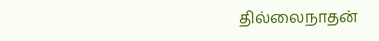தில்லைநாதன்